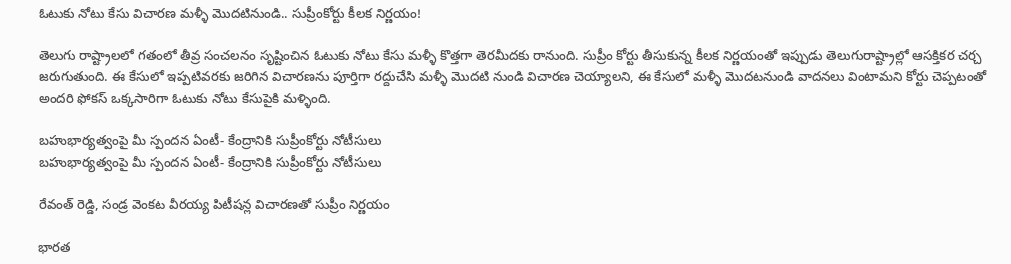ఓటుకు నోటు కేసు విచారణ మళ్ళీ మొదటినుండి.. సుప్రీంకోర్టు కీలక నిర్ణయం!

తెలుగు రాష్ట్రాలలో గతంలో తీవ్ర సంచలనం సృష్టించిన ఓటుకు నోటు కేసు మళ్ళీ కొత్తగా తెరమీదకు రానుంది. సుప్రీం కోర్టు తీసుకున్న కీలక నిర్ణయంతో ఇప్పుడు తెలుగురాష్ట్రాల్లో ఆసక్తికర చర్చ జరుగుతుంది. ఈ కేసులో ఇప్పటివరకు జరిగిన విచారణను పూర్తిగా రద్దుచేసి మళ్ళీ మొదటి నుండి విచారణ చెయ్యాలని, ఈ కేసులో మళ్ళీ మొదటనుండి వాదనలు వింటామని కోర్టు చెప్పటంతో అందరి ఫోకస్ ఒక్కసారిగా ఓటుకు నోటు కేసుపైకి మళ్ళింది.

బహుభార్యత్వంపై మీ స్పందన ఏంటీ- కేంద్రానికి సుప్రీంకోర్టు నోటీసులు
బహుభార్యత్వంపై మీ స్పందన ఏంటీ- కేంద్రానికి సుప్రీంకోర్టు నోటీసులు

రేవంత్ రెడ్డి, సండ్ర వెంకట వీరయ్య పిటీషన్ల విచారణతో సుప్రీం నిర్ణయం

భారత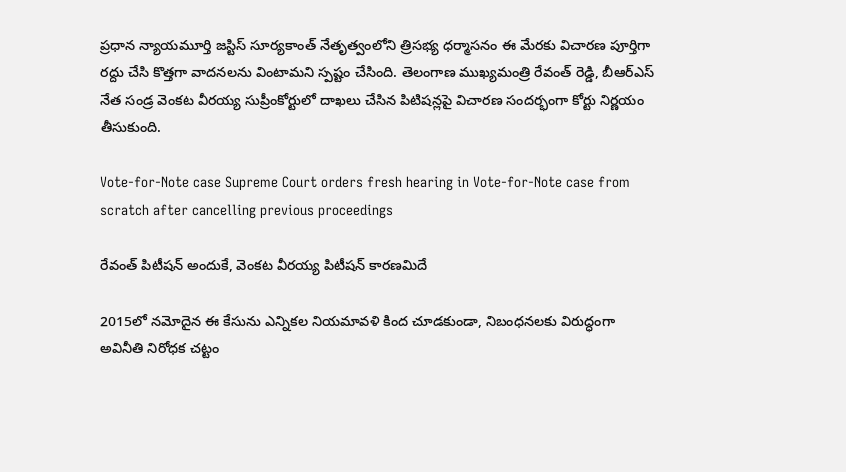ప్రధాన న్యాయమూర్తి జస్టిస్ సూర్యకాంత్ నేతృత్వంలోని త్రిసభ్య ధర్మాసనం ఈ మేరకు విచారణ పూర్తిగా రద్దు చేసి కొత్తగా వాదనలను వింటామని స్పష్టం చేసింది. తెలంగాణ ముఖ్యమంత్రి రేవంత్ రెడ్డి, బీఆర్ఎస్ నేత సండ్ర వెంకట వీరయ్య సుప్రీంకోర్టులో దాఖలు చేసిన పిటిషన్లపై విచారణ సందర్భంగా కోర్టు నిర్ణయం తీసుకుంది.

Vote-for-Note case Supreme Court orders fresh hearing in Vote-for-Note case from scratch after cancelling previous proceedings

రేవంత్ పిటీషన్ అందుకే, వెంకట వీరయ్య పిటీషన్ కారణమిదే

2015లో నమోదైన ఈ కేసును ఎన్నికల నియమావళి కింద చూడకుండా, నిబంధనలకు విరుద్ధంగా అవినీతి నిరోధక చట్టం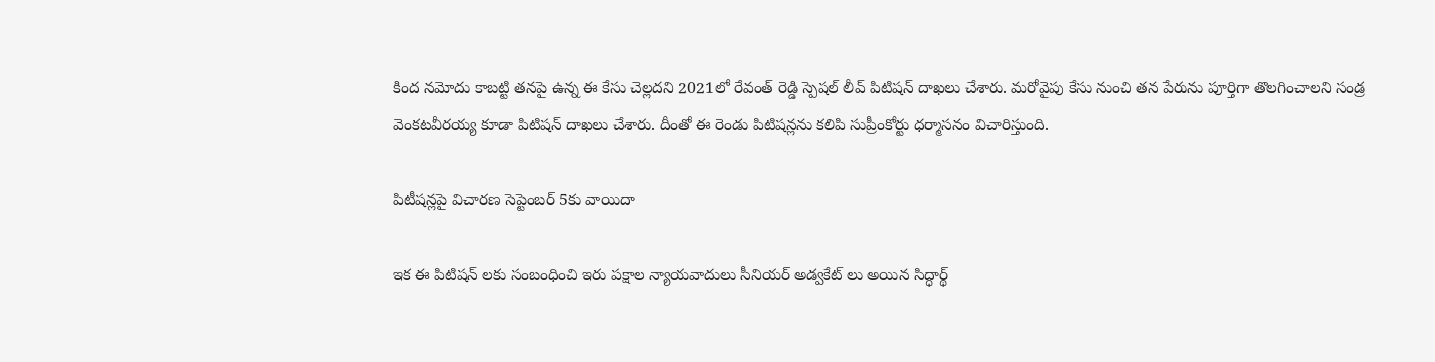కింద నమోదు కాబట్టి తనపై ఉన్న ఈ కేసు చెల్లదని 2021లో రేవంత్ రెడ్డి స్పెషల్ లీవ్ పిటిషన్ దాఖలు చేశారు. మరోవైపు కేసు నుంచి తన పేరును పూర్తిగా తొలగించాలని సండ్ర వెంకటవీరయ్య కూడా పిటిషన్ దాఖలు చేశారు. దీంతో ఈ రెండు పిటిషన్లను కలిపి సుప్రీంకోర్టు ధర్మాసనం విచారిస్తుంది.

పిటీషన్లపై విచారణ సెప్టెంబర్ 5కు వాయిదా

ఇక ఈ పిటిషన్ లకు సంబంధించి ఇరు పక్షాల న్యాయవాదులు సీనియర్ అడ్వకేట్ లు అయిన సిద్ధార్థ్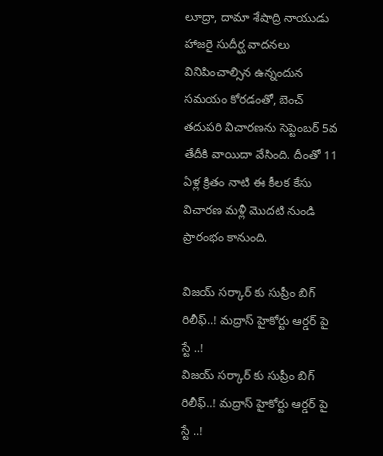లూద్రా, దామా శేషాద్రి నాయుడు హాజరై సుదీర్ఘ వాదనలు వినిపించాల్సిన ఉన్నందున సమయం కోరడంతో, బెంచ్ తదుపరి విచారణను సెప్టెంబర్ 5వ తేదీకి వాయిదా వేసింది. దీంతో 11 ఏళ్ల క్రితం నాటి ఈ కీలక కేసు విచారణ మళ్లీ మొదటి నుండి ప్రారంభం కానుంది.

విజయ్ సర్కార్ కు సుప్రీం బిగ్ రిలీఫ్..! మద్రాస్ హైకోర్టు ఆర్డర్ పై స్టే ..!
విజయ్ సర్కార్ కు సుప్రీం బిగ్ రిలీఫ్..! మద్రాస్ హైకోర్టు ఆర్డర్ పై స్టే ..!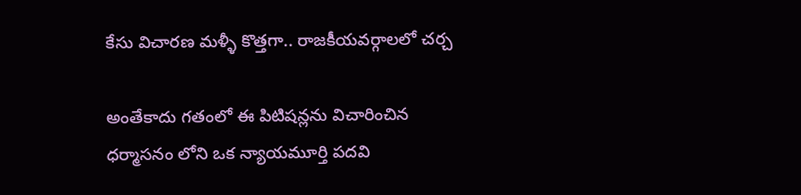కేసు విచారణ మళ్ళీ కొత్తగా.. రాజకీయవర్గాలలో చర్చ

అంతేకాదు గతంలో ఈ పిటిషన్లను విచారించిన ధర్మాసనం లోని ఒక న్యాయమూర్తి పదవి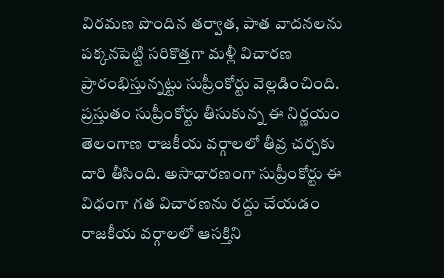విరమణ పొందిన తర్వాత, పాత వాదనలను పక్కనపెట్టి సరికొత్తగా మళ్లీ విచారణ ప్రారంభిస్తున్నట్టు సుప్రీంకోర్టు వెల్లడించింది. ప్రస్తుతం సుప్రీంకోర్టు తీసుకున్న ఈ నిర్ణయం తెలంగాణ రాజకీయ వర్గాలలో తీవ్ర చర్చకు దారి తీసింది. అసాధారణంగా సుప్రీంకోర్టు ఈ విధంగా గత విచారణను రద్దు చేయడం రాజకీయ వర్గాలలో ఆసక్తిని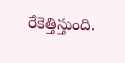రేకెత్తిస్తుంది.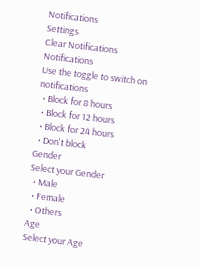Notifications
Settings
Clear Notifications
Notifications
Use the toggle to switch on notifications
  • Block for 8 hours
  • Block for 12 hours
  • Block for 24 hours
  • Don't block
Gender
Select your Gender
  • Male
  • Female
  • Others
Age
Select your Age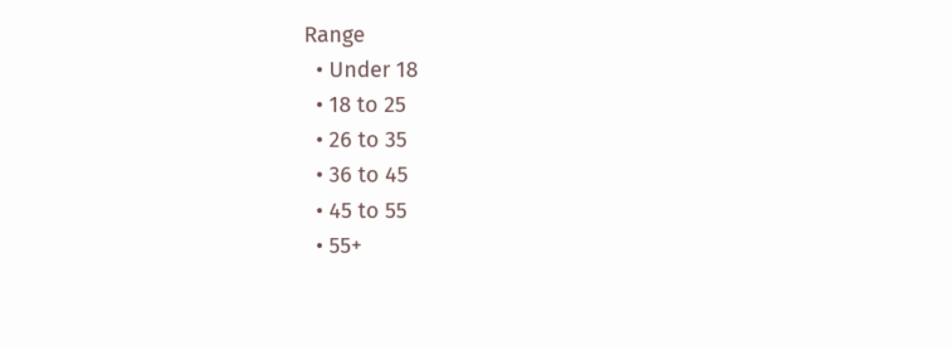Range
  • Under 18
  • 18 to 25
  • 26 to 35
  • 36 to 45
  • 45 to 55
  • 55+